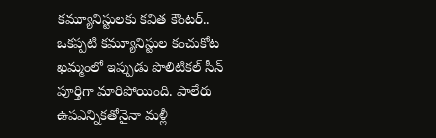కమ్యూనిస్టులకు కవిత కౌంటర్..
ఒకప్పటి కమ్యూనిస్టుల కంచుకోట ఖమ్మంలో ఇప్పుడు పొలిటికల్ సీన్ పూర్తిగా మారిపోయింది. పాలేరు ఉపఎన్నికతోనైనా మళ్లీ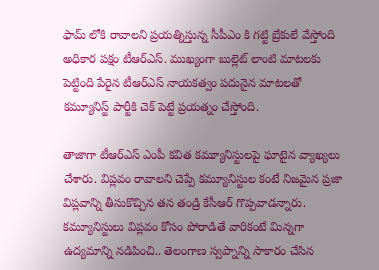ఫామ్ లోకి రావాలని ప్రయత్నిస్తున్న సీపీఎం కి గట్టి బ్రేకులే వేస్తోంది అధికార పక్షం టీఆర్ఎస్. ముఖ్యంగా బుల్లెట్ లాంటి మాటలకు పెట్టింది పేరైన టీఆర్ఎస్ నాయకత్వం పదునైన మాటలతో కమ్యూనిస్ట్ పార్టీకి చెక్ పెట్టే ప్రయత్నం చేస్తోంది.

తాజాగా టీఆర్ఎస్ ఎంపీ కవిత కమ్యూనిస్టులపై ఘాటైన వ్యాఖ్యలు చేశారు. విప్లవం రావాలని చెప్పే కమ్యూనిస్టుల కంటే నిజమైన ప్రజా విప్లవాన్ని తీసుకొచ్చిన తన తండ్రి కేసీఆర్ గొప్పవాడన్నారు. కమ్యూనిస్టులు విప్లవం కోసం పోరాడితే వారికంటే మిన్నగా ఉద్యమాన్ని నడిపించి.. తెలంగాణ స్వప్నాన్ని సాకారం చేసిన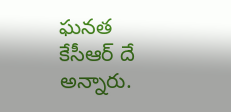ఘనత కేసీఆర్ దే అన్నారు.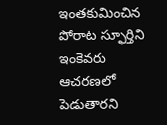ఇంతకుమించిన పోరాట స్ఫూర్తిని ఇంకెవరు ఆచరణలో పెడుతారని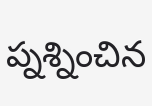ప్నశ్నించిన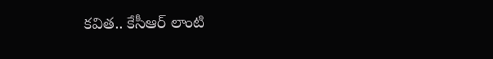కవిత.. కేసీఆర్ లాంటి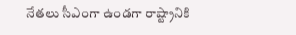నేతలు సీఎంగా ఉండగా రాష్ట్రానికి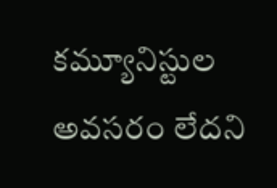కమ్యూనిస్టుల అవసరం లేదని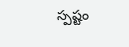స్పష్టం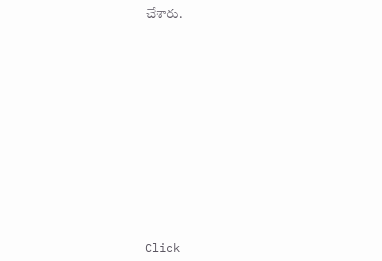చేశారు.












Click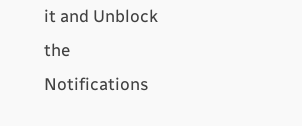it and Unblock the Notifications